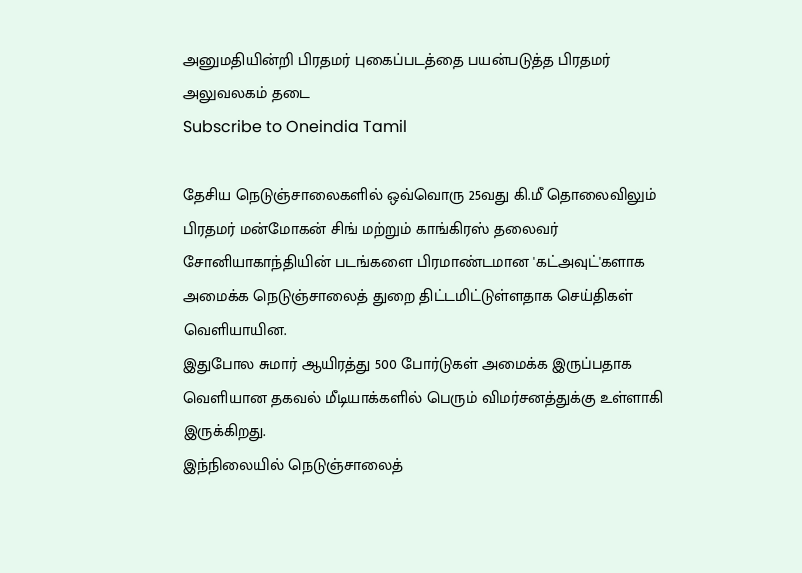அனுமதியின்றி பிரதமர் புகைப்படத்தை பயன்படுத்த பிரதமர் அலுவலகம் தடை
Subscribe to Oneindia Tamil

தேசிய நெடுஞ்சாலைகளில் ஒவ்வொரு 25வது கி.மீ தொலைவிலும் பிரதமர் மன்மோகன் சிங் மற்றும் காங்கிரஸ் தலைவர் சோனியாகாந்தியின் படங்களை பிரமாண்டமான 'கட்அவுட்'களாக அமைக்க நெடுஞ்சாலைத் துறை திட்டமிட்டுள்ளதாக செய்திகள் வெளியாயின.
இதுபோல சுமார் ஆயிரத்து 500 போர்டுகள் அமைக்க இருப்பதாக வெளியான தகவல் மீடியாக்களில் பெரும் விமர்சனத்துக்கு உள்ளாகி இருக்கிறது.
இந்நிலையில் நெடுஞ்சாலைத்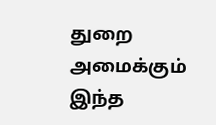துறை அமைக்கும் இந்த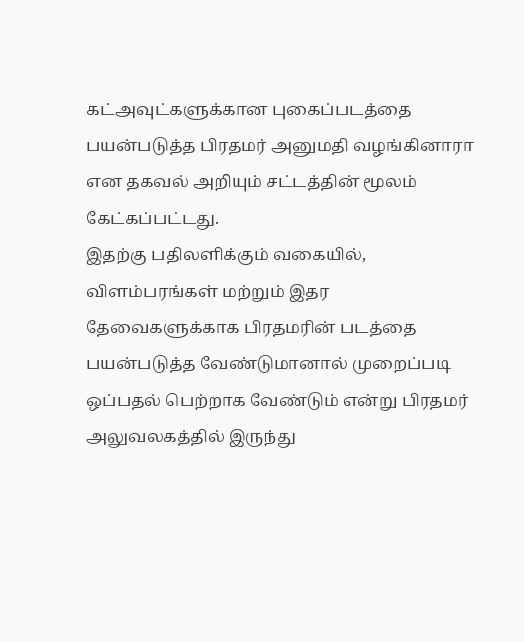கட்அவுட்களுக்கான புகைப்படத்தை பயன்படுத்த பிரதமர் அனுமதி வழங்கினாரா என தகவல் அறியும் சட்டத்தின் மூலம் கேட்கப்பட்டது.
இதற்கு பதிலளிக்கும் வகையில், விளம்பரங்கள் மற்றும் இதர தேவைகளுக்காக பிரதமரின் படத்தை பயன்படுத்த வேண்டுமானால் முறைப்படி ஒப்பதல் பெற்றாக வேண்டும் என்று பிரதமர் அலுவலகத்தில் இருந்து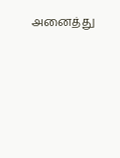அனைத்து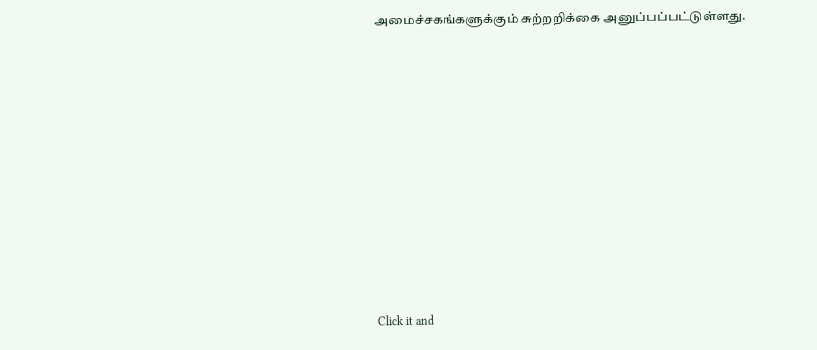அமைச்சகங்களுக்கும் சுற்றறிக்கை அனுப்பப்பட்டுள்ளது.












Click it and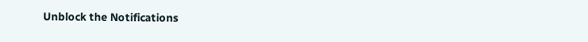Unblock the Notifications